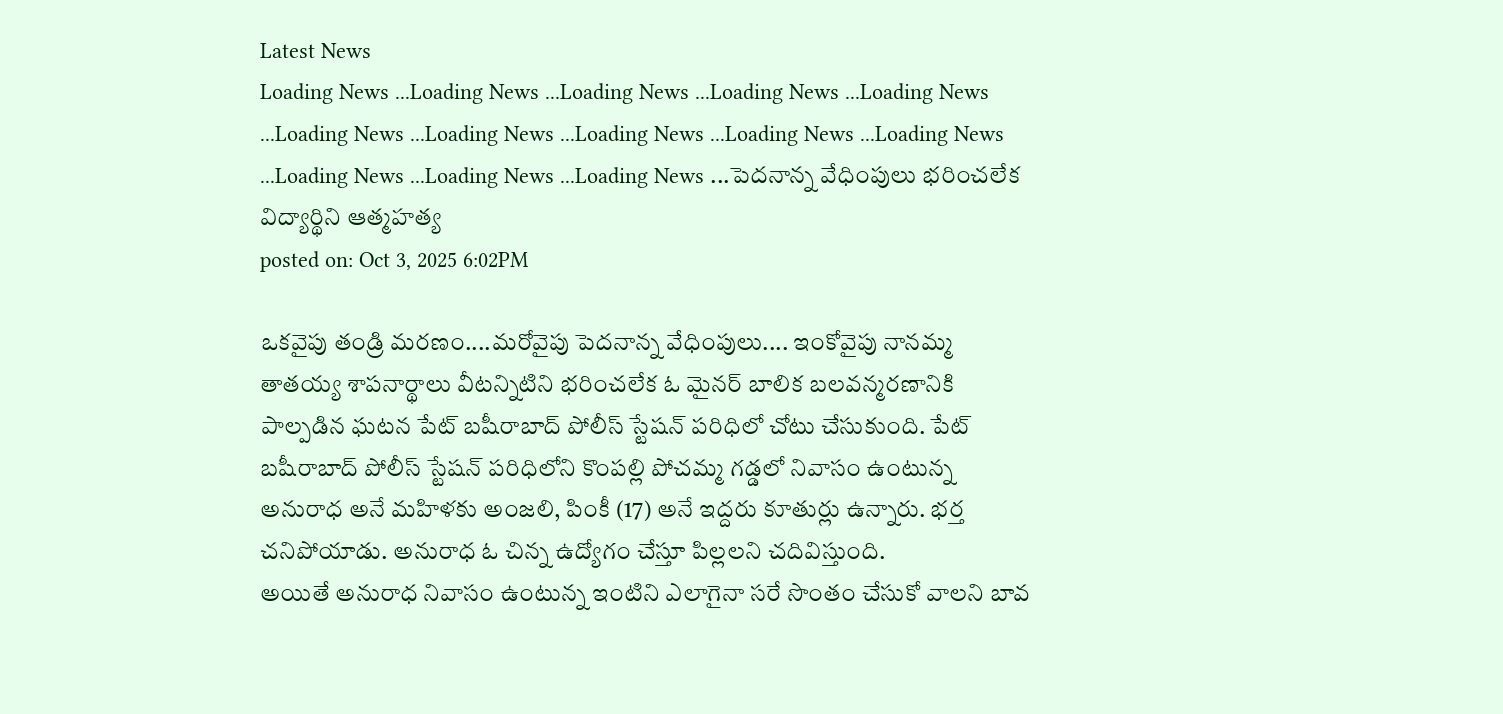Latest News
Loading News ...Loading News ...Loading News ...Loading News ...Loading News ...Loading News ...Loading News ...Loading News ...Loading News ...Loading News ...Loading News ...Loading News ...Loading News ...పెదనాన్న వేధింపులు భరించలేక విద్యార్థిని ఆత్మహత్య
posted on: Oct 3, 2025 6:02PM

ఒకవైపు తండ్రి మరణం....మరోవైపు పెదనాన్న వేధింపులు.... ఇంకోవైపు నానమ్మ తాతయ్య శాపనార్థాలు వీటన్నిటిని భరించలేక ఓ మైనర్ బాలిక బలవన్మరణానికి పాల్పడిన ఘటన పేట్ బషీరాబాద్ పోలీస్ స్టేషన్ పరిధిలో చోటు చేసుకుంది. పేట్ బషీరాబాద్ పోలీస్ స్టేషన్ పరిధిలోని కొంపల్లి పోచమ్మ గడ్డలో నివాసం ఉంటున్న అనురాధ అనే మహిళకు అంజలి, పింకీ (17) అనే ఇద్దరు కూతుర్లు ఉన్నారు. భర్త చనిపోయాడు. అనురాధ ఓ చిన్న ఉద్యోగం చేస్తూ పిల్లలని చదివిస్తుంది.
అయితే అనురాధ నివాసం ఉంటున్న ఇంటిని ఎలాగైనా సరే సొంతం చేసుకో వాలని బావ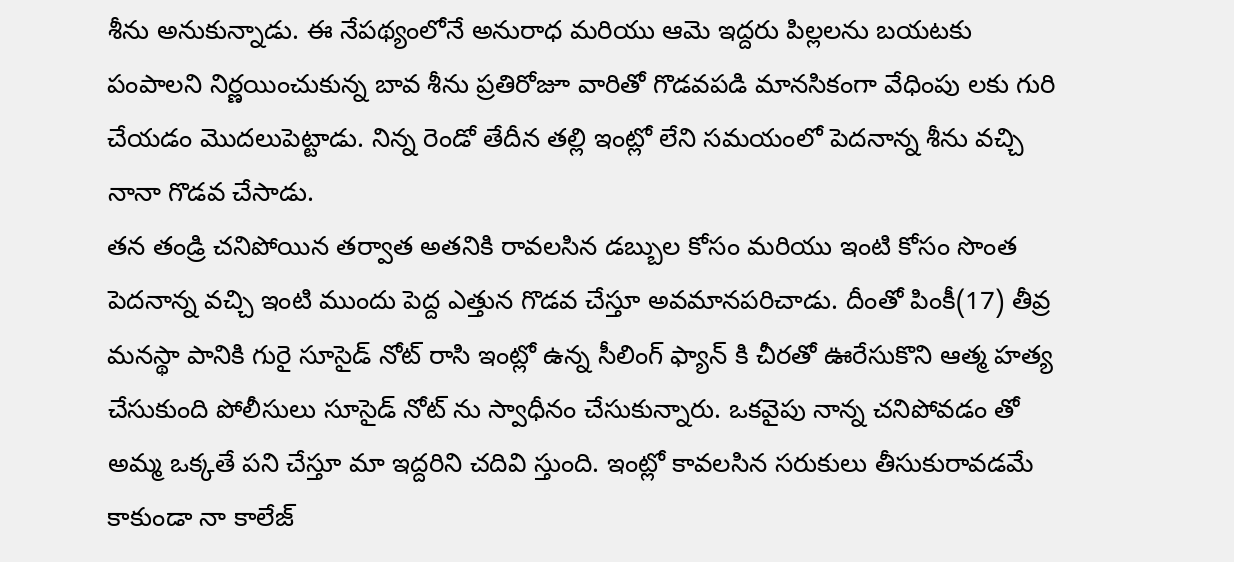శీను అనుకున్నాడు. ఈ నేపథ్యంలోనే అనురాధ మరియు ఆమె ఇద్దరు పిల్లలను బయటకు పంపాలని నిర్ణయించుకున్న బావ శీను ప్రతిరోజూ వారితో గొడవపడి మానసికంగా వేధింపు లకు గురి చేయడం మొదలుపెట్టాడు. నిన్న రెండో తేదీన తల్లి ఇంట్లో లేని సమయంలో పెదనాన్న శీను వచ్చి నానా గొడవ చేసాడు.
తన తండ్రి చనిపోయిన తర్వాత అతనికి రావలసిన డబ్బుల కోసం మరియు ఇంటి కోసం సొంత పెదనాన్న వచ్చి ఇంటి ముందు పెద్ద ఎత్తున గొడవ చేస్తూ అవమానపరిచాడు. దీంతో పింకీ(17) తీవ్ర మనస్థా పానికి గురై సూసైడ్ నోట్ రాసి ఇంట్లో ఉన్న సీలింగ్ ఫ్యాన్ కి చీరతో ఊరేసుకొని ఆత్మ హత్య చేసుకుంది పోలీసులు సూసైడ్ నోట్ ను స్వాధీనం చేసుకున్నారు. ఒకవైపు నాన్న చనిపోవడం తో అమ్మ ఒక్కతే పని చేస్తూ మా ఇద్దరిని చదివి స్తుంది. ఇంట్లో కావలసిన సరుకులు తీసుకురావడమే కాకుండా నా కాలేజ్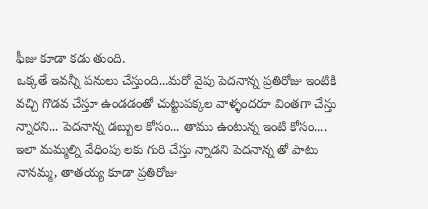ఫీజు కూడా కడు తుంది.
ఒక్కతే ఇవన్నీ పనులు చేస్తుంది...మరో వైపు పెదనాన్న ప్రతిరోజు ఇంటికి వచ్చి గొడవ చేస్తూ ఉండడంతో చుట్టుపక్కల వాళ్ళందరూ వింతగా చేస్తు న్నారని... పెదనాన్న డబ్బుల కోసం... తాము ఉంటున్న ఇంటి కోసం.... ఇలా మమ్మల్ని వేధింపు లకు గురి చేస్తు న్నాడని పెదనాన్న తో పాటు నానమ్మ, తాతయ్య కూడా ప్రతిరోజు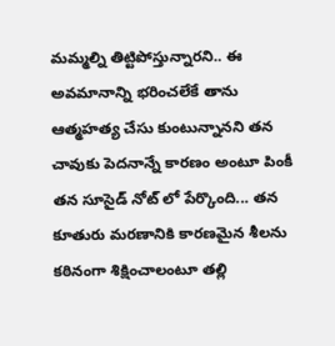మమ్మల్ని తిట్టిపోస్తున్నారని.. ఈ అవమానాన్ని భరించలేకే తాను ఆత్మహత్య చేసు కుంటున్నానని తన చావుకు పెదనాన్నే కారణం అంటూ పింకీ తన సూసైడ్ నోట్ లో పేర్కొంది... తన కూతురు మరణానికి కారణమైన శీలను కఠినంగా శిక్షించాలంటూ తల్లి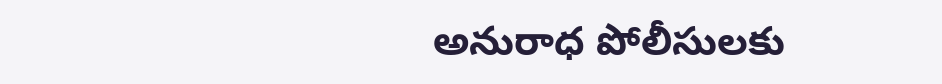అనురాధ పోలీసులకు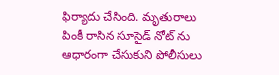ఫిర్యాదు చేసింది. మృతురాలు పింకీ రాసిన సూసైడ్ నోట్ ను ఆధారంగా చేసుకుని పోలీసులు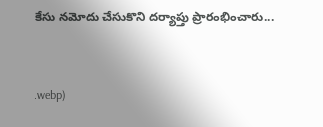కేసు నమోదు చేసుకొని దర్యాప్తు ప్రారంభించారు...


.webp)